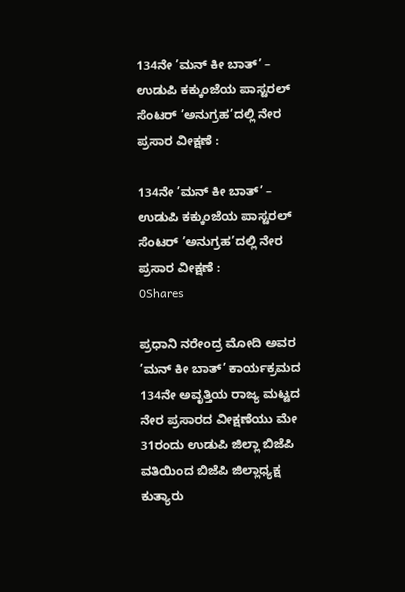134ನೇ ’ಮನ್ ಕೀ ಬಾತ್’ – ಉಡುಪಿ ಕಕ್ಕುಂಜೆಯ ಪಾಸ್ಟರಲ್ ಸೆಂಟರ್ ’ಅನುಗ್ರಹ’ದಲ್ಲಿ ನೇರ ಪ್ರಸಾರ ವೀಕ್ಷಣೆ :

134ನೇ ’ಮನ್ ಕೀ ಬಾತ್’ – ಉಡುಪಿ ಕಕ್ಕುಂಜೆಯ ಪಾಸ್ಟರಲ್ ಸೆಂಟರ್ ’ಅನುಗ್ರಹ’ದಲ್ಲಿ ನೇರ ಪ್ರಸಾರ ವೀಕ್ಷಣೆ :
0Shares

ಪ್ರಧಾನಿ ನರೇಂದ್ರ ಮೋದಿ ಅವರ ’ಮನ್ ಕೀ ಬಾತ್’ ಕಾರ್ಯಕ್ರಮದ 134ನೇ ಅವೃತ್ತಿಯ ರಾಜ್ಯ ಮಟ್ಟದ ನೇರ ಪ್ರಸಾರದ ವೀಕ್ಷಣೆಯು ಮೇ 31ರಂದು ಉಡುಪಿ ಜಿಲ್ಲಾ ಬಿಜೆಪಿ ವತಿಯಿಂದ ಬಿಜೆಪಿ ಜಿಲ್ಲಾಧ್ಯಕ್ಷ ಕುತ್ಯಾರು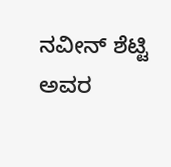ನವೀನ್ ಶೆಟ್ಟಿ ಅವರ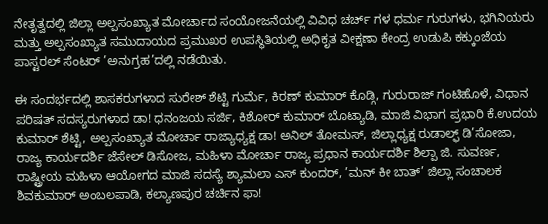ನೇತೃತ್ವದಲ್ಲಿ ಜಿಲ್ಲಾ ಅಲ್ಪಸಂಖ್ಯಾತ ಮೋರ್ಚಾದ ಸಂಯೋಜನೆಯಲ್ಲಿ ವಿವಿಧ ಚರ್ಚ್ ಗಳ ಧರ್ಮ ಗುರುಗಳು, ಭಗಿನಿಯರು ಮತ್ತು ಅಲ್ಪಸಂಖ್ಯಾತ ಸಮುದಾಯದ ಪ್ರಮುಖರ ಉಪಸ್ಥಿತಿಯಲ್ಲಿ ಅಧಿಕೃತ ವೀಕ್ಷಣಾ ಕೇಂದ್ರ ಉಡುಪಿ ಕಕ್ಕುಂಜೆಯ ಪಾಸ್ಟರಲ್ ಸೆಂಟರ್ ’ಅನುಗ್ರಹ’ದಲ್ಲಿ ನಡೆಯಿತು.

ಈ ಸಂದರ್ಭದಲ್ಲಿ ಶಾಸಕರುಗಳಾದ ಸುರೇಶ್ ಶೆಟ್ಟಿ ಗುರ್ಮೆ, ಕಿರಣ್ ಕುಮಾರ್ ಕೊಡ್ಗಿ, ಗುರುರಾಜ್ ಗಂಟಿಹೊಳೆ, ವಿಧಾನ ಪರಿಷತ್ ಸದಸ್ಯರುಗಳಾದ ಡಾ! ಧನಂಜಯ ಸರ್ಜಿ, ಕಿಶೋರ್ ಕುಮಾರ್ ಬೊಟ್ಯಾಡಿ, ಮಾಜಿ ವಿಭಾಗ ಪ್ರಭಾರಿ ಕೆ.ಉದಯ ಕುಮಾರ್ ಶೆಟ್ಟಿ, ಅಲ್ಪಸಂಖ್ಯಾತ ಮೋರ್ಚಾ ರಾಜ್ಯಾಧ್ಯಕ್ಷ ಡಾ! ಅನಿಲ್ ತೋಮಸ್, ಜಿಲ್ಲಾಧ್ಯಕ್ಷ ರುಡಾಲ್ಫ್ ಡಿ’ಸೋಜಾ, ರಾಜ್ಯ ಕಾರ್ಯದರ್ಶಿ ಜೆಸೇಲ್ ಡಿಸೋಜ, ಮಹಿಳಾ ಮೋರ್ಚಾ ರಾಜ್ಯ ಪ್ರಧಾನ ಕಾರ್ಯದರ್ಶಿ ಶಿಲ್ಪಾ ಜಿ. ಸುವರ್ಣ, ರಾಷ್ಟ್ರೀಯ ಮಹಿಳಾ ಆಯೋಗದ ಮಾಜಿ ಸದಸ್ಯೆ ಶ್ಯಾಮಲಾ ಎಸ್ ಕುಂದರ್, ’ಮನ್ ಕೀ ಬಾತ್’ ಜಿಲ್ಲಾ ಸಂಚಾಲಕ ಶಿವಕುಮಾರ್ ಅಂಬಲಪಾಡಿ, ಕಲ್ಯಾಣಪುರ ಚರ್ಚಿನ ಫಾ!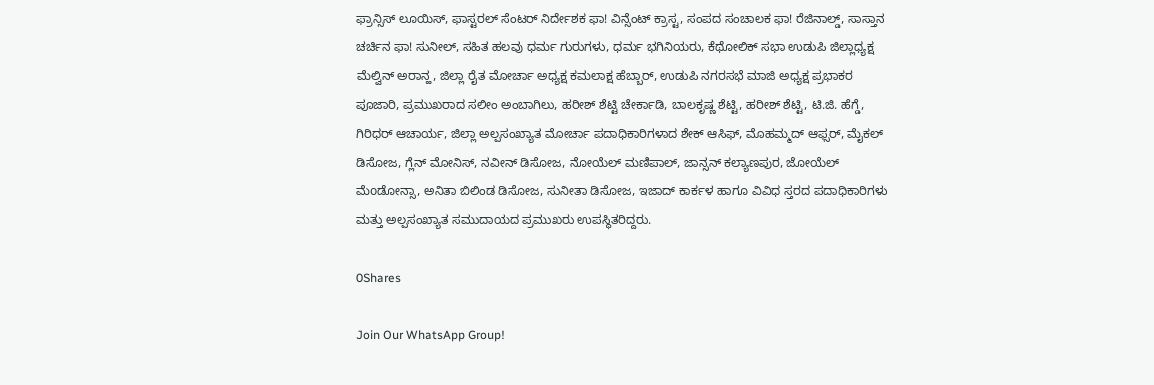ಫ್ರಾನ್ಸಿಸ್ ಲೂಯಿಸ್, ಫಾಸ್ಟರಲ್ ಸೆಂಟರ್ ನಿರ್ದೇಶಕ ಫಾ! ವಿನ್ಸೆಂಟ್ ಕ್ರಾಸ್ಟ, ಸಂಪದ ಸಂಚಾಲಕ ಫಾ! ರೆಜಿನಾಲ್ಡ್, ಸಾಸ್ತಾನ ಚರ್ಚಿನ ಫಾ! ಸುನೀಲ್, ಸಹಿತ ಹಲವು ಧರ್ಮ ಗುರುಗಳು, ಧರ್ಮ ಭಗಿನಿಯರು, ಕೆಥೋಲಿಕ್ ಸಭಾ ಉಡುಪಿ ಜಿಲ್ಲಾಧ್ಯಕ್ಷ ಮೆಲ್ವಿನ್ ಅರಾನ್ಹ, ಜಿಲ್ಲಾ ರೈತ ಮೋರ್ಚಾ ಅಧ್ಯಕ್ಷ ಕಮಲಾಕ್ಷ ಹೆಬ್ಬಾರ್, ಉಡುಪಿ ನಗರಸಭೆ ಮಾಜಿ ಅಧ್ಯಕ್ಷ ಪ್ರಭಾಕರ ಪೂಜಾರಿ, ಪ್ರಮುಖರಾದ ಸಲೀಂ ಅಂಬಾಗಿಲು, ಹರೀಶ್ ಶೆಟ್ಟಿ ಚೇರ್ಕಾಡಿ, ಬಾಲಕೃಷ್ಣ ಶೆಟ್ಟಿ, ಹರೀಶ್ ಶೆಟ್ಟಿ, ಟಿ.ಜಿ. ಹೆಗ್ಡೆ, ಗಿರಿಧರ್ ಆಚಾರ್ಯ, ಜಿಲ್ಲಾ ಅಲ್ಪಸಂಖ್ಯಾತ ಮೋರ್ಚಾ ಪದಾಧಿಕಾರಿಗಳಾದ ಶೇಕ್ ಆಸಿಫ್, ಮೊಹಮ್ಮದ್ ಆಫ್ಸರ್, ಮೈಕಲ್ ಡಿಸೋಜ, ಗ್ಲೆನ್ ಮೋನಿಸ್, ನವೀನ್ ಡಿಸೋಜ, ನೋಯೆಲ್ ಮಣಿಪಾಲ್, ಜಾನ್ಸನ್ ಕಲ್ಯಾಣಪುರ, ಜೋಯೆಲ್ ಮೆoಡೋನ್ಸಾ, ಅನಿತಾ ಬಿಲಿಂಡ ಡಿಸೋಜ, ಸುನೀತಾ ಡಿಸೋಜ, ಇಜಾದ್ ಕಾರ್ಕಳ ಹಾಗೂ ವಿವಿಧ ಸ್ತರದ ಪದಾಧಿಕಾರಿಗಳು ಮತ್ತು ಅಲ್ಪಸಂಖ್ಯಾತ ಸಮುದಾಯದ ಪ್ರಮುಖರು ಉಪಸ್ಥಿತರಿದ್ದರು.

0Shares

Join Our WhatsApp Group!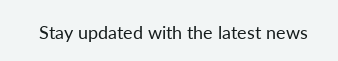Stay updated with the latest news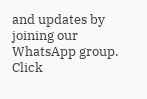and updates by joining our WhatsApp group. Click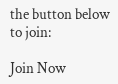the button below to join:

Join Now